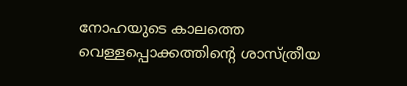നോഹയുടെ കാലത്തെ വെള്ളപ്പൊക്കത്തിന്റെ ശാസ്ത്രീയ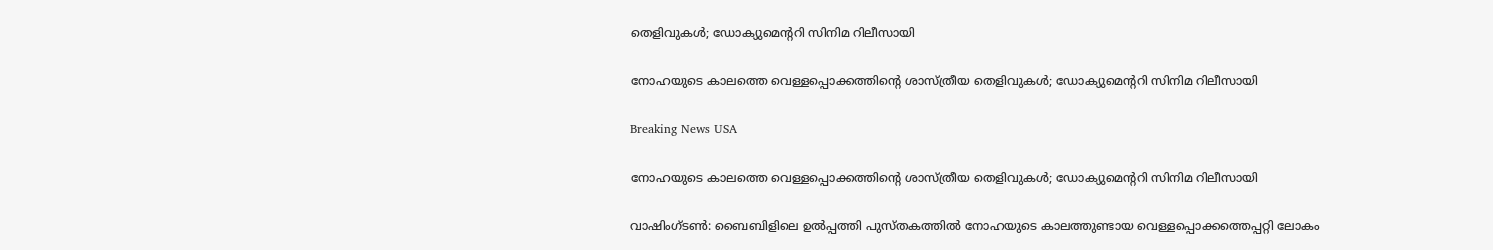തെളിവുകള്‍; ഡോക്യുമെന്ററി സിനിമ റിലീസായി

നോഹയുടെ കാലത്തെ വെള്ളപ്പൊക്കത്തിന്റെ ശാസ്ത്രീയ തെളിവുകള്‍; ഡോക്യുമെന്ററി സിനിമ റിലീസായി

Breaking News USA

നോഹയുടെ കാലത്തെ വെള്ളപ്പൊക്കത്തിന്റെ ശാസ്ത്രീയ തെളിവുകള്‍; ഡോക്യുമെന്ററി സിനിമ റിലീസായി

വാഷിംഗ്ടണ്‍: ബൈബിളിലെ ഉല്‍പ്പത്തി പുസ്തകത്തില്‍ നോഹയുടെ കാലത്തുണ്ടായ വെള്ളപ്പൊക്കത്തെപ്പറ്റി ലോകം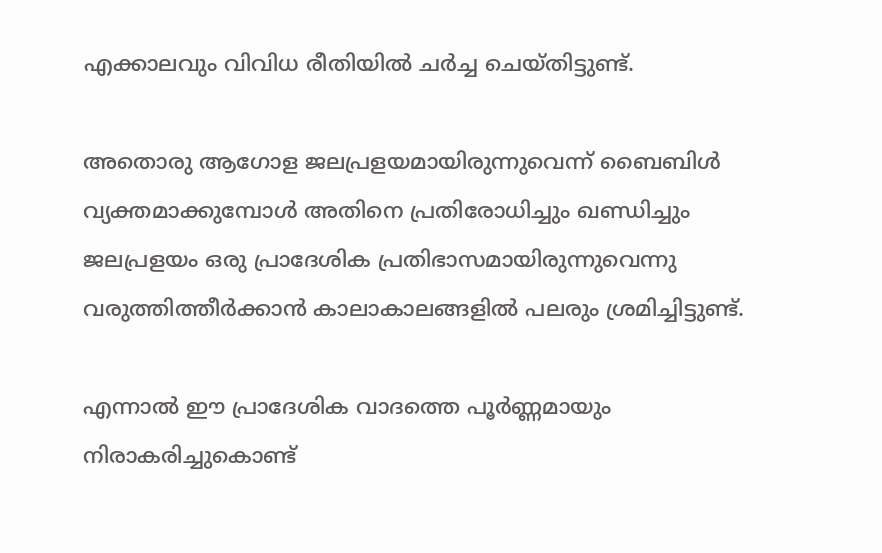എക്കാലവും വിവിധ രീതിയില്‍ ചര്‍ച്ച ചെയ്തിട്ടുണ്ട്.

അതൊരു ആഗോള ജലപ്രളയമായിരുന്നുവെന്ന് ബൈബിള്‍ വ്യക്തമാക്കുമ്പോള്‍ അതിനെ പ്രതിരോധിച്ചും ഖണ്ഡിച്ചും ജലപ്രളയം ഒരു പ്രാദേശിക പ്രതിഭാസമായിരുന്നുവെന്നു വരുത്തിത്തീര്‍ക്കാന്‍ കാലാകാലങ്ങളില്‍ പലരും ശ്രമിച്ചിട്ടുണ്ട്.

എന്നാല്‍ ഈ പ്രാദേശിക വാദത്തെ പൂര്‍ണ്ണമായും നിരാകരിച്ചുകൊണ്ട്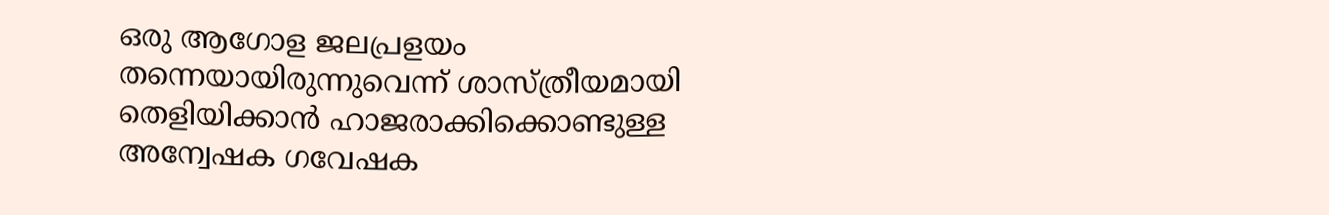ഒരു ആഗോള ജലപ്രളയം തന്നെയായിരുന്നുവെന്ന് ശാസ്ത്രീയമായി തെളിയിക്കാന്‍ ഹാജരാക്കിക്കൊണ്ടുള്ള അന്വേഷക ഗവേഷക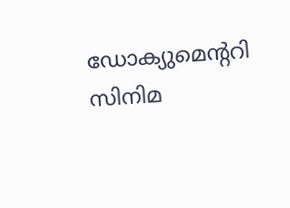ഡോക്യുമെന്ററി സിനിമ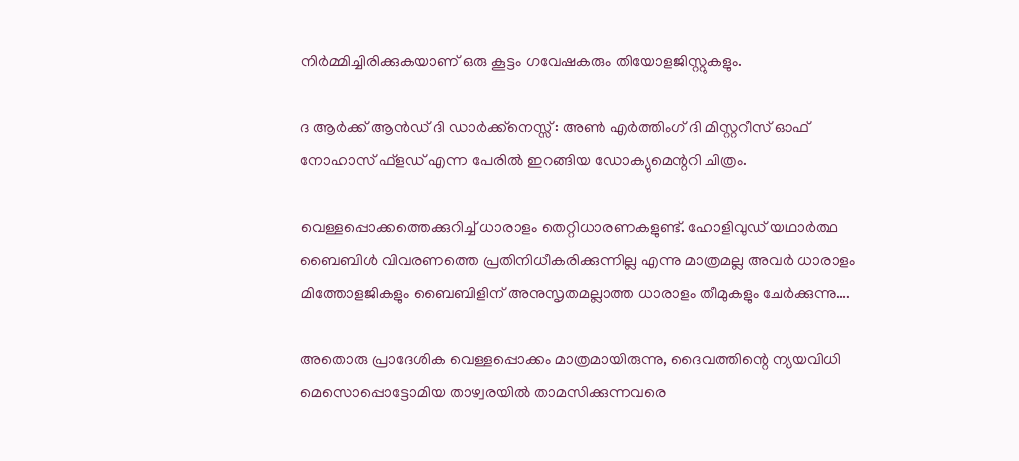നിര്‍മ്മിച്ചിരിക്കുകയാണ് ഒരു കൂട്ടം ഗവേഷകരും തിയോളജിസ്റ്റുകളും.

ദ ആര്‍ക്ക് ആന്‍ഡ് ദി ഡാര്‍ക്ക്നെസ്സ് : അണ്‍ എര്‍ത്തിംഗ് ദി മിസ്റ്ററീസ് ഓഫ് നോഹാസ് ഫ്ളഡ് എന്ന പേരില്‍ ഇറങ്ങിയ ഡോക്യുമെന്ററി ചിത്രം.

വെള്ളപ്പൊക്കത്തെക്കുറിച്ച് ധാരാളം തെറ്റിധാരണകളുണ്ട്. ഹോളിവുഡ് യഥാര്‍ത്ഥ ബൈബിള്‍ വിവരണത്തെ പ്രതിനിധീകരിക്കുന്നില്ല എന്നു മാത്രമല്ല അവര്‍ ധാരാളം മിത്തോളജികളും ബൈബിളിന് അനുസൃതമല്ലാത്ത ധാരാളം തീമുകളും ചേര്‍ക്കുന്നു….

അതൊരു പ്രാദേശിക വെള്ളപ്പൊക്കം മാത്രമായിരുന്നു, ദൈവത്തിന്റെ ന്യയവിധി മെസൊപ്പൊട്ടോമിയ താഴ്വരയില്‍ താമസിക്കുന്നവരെ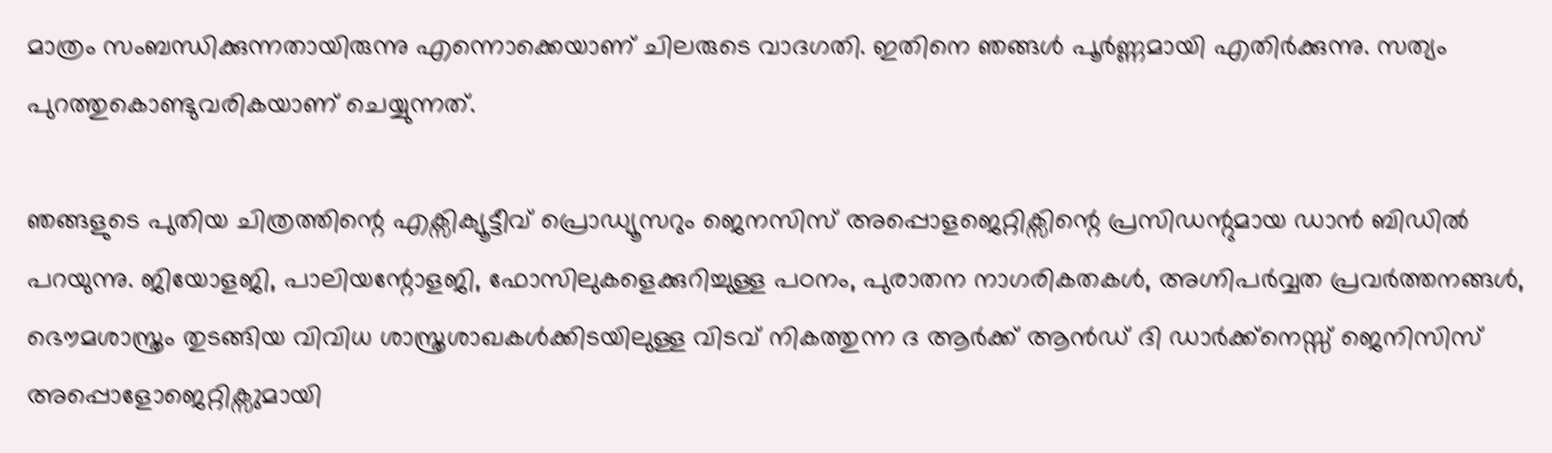മാത്രം സംബന്ധിക്കുന്നതായിരുന്നു എന്നൊക്കെയാണ് ചിലരുടെ വാദഗതി. ഇതിനെ ഞങ്ങള്‍ പൂര്‍ണ്ണമായി എതിര്‍ക്കുന്നു. സത്യം പുറത്തുകൊണ്ടുവരികയാണ് ചെയ്യുന്നത്.

ഞങ്ങളുടെ പുതിയ ചിത്രത്തിന്റെ എക്സിക്യൂട്ടീവ് പ്രൊഡ്യൂസറും ജെനസിസ് അപ്പൊളജെറ്റിക്സിന്റെ പ്രസിഡന്റുമായ ഡാന്‍ ബിഡില്‍ പറയുന്നു. ജിയോളജി, പാലിയന്റോളജി, ഫോസിലുകളെക്കുറിച്ചുള്ള പഠനം, പുരാതന നാഗരികതകള്‍, അഗ്നിപര്‍വ്വത പ്രവര്‍ത്തനങ്ങള്‍, ഭൌമശാസ്ത്രം തുടങ്ങിയ വിവിധ ശാസ്ത്രശാഖകള്‍ക്കിടയിലുള്ള വിടവ് നികത്തുന്ന ദ ആര്‍ക്ക് ആന്‍ഡ് ദി ഡാര്‍ക്ക്നെസ്സ് ജെനിസിസ് അപ്പൊളോജെറ്റിക്സുമായി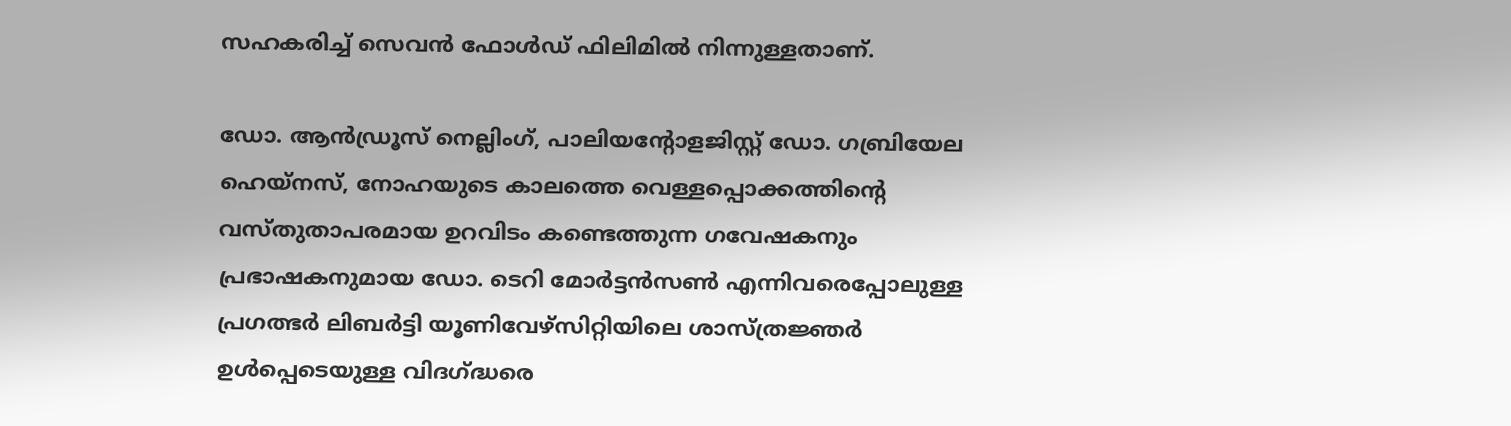സഹകരിച്ച് സെവന്‍ ഫോള്‍ഡ് ഫിലിമില്‍ നിന്നുള്ളതാണ്.

ഡോ. ആന്‍ഡ്രൂസ് നെല്ലിംഗ്, പാലിയന്റോളജിസ്റ്റ് ഡോ. ഗബ്രിയേല ഹെയ്നസ്, നോഹയുടെ കാലത്തെ വെള്ളപ്പൊക്കത്തിന്റെ വസ്തുതാപരമായ ഉറവിടം കണ്ടെത്തുന്ന ഗവേഷകനും പ്രഭാഷകനുമായ ഡോ. ടെറി മോര്‍ട്ടന്‍സണ്‍ എന്നിവരെപ്പോലുള്ള പ്രഗത്ഭര്‍ ലിബര്‍ട്ടി യൂണിവേഴ്സിറ്റിയിലെ ശാസ്ത്രജ്ഞര്‍ ഉള്‍പ്പെടെയുള്ള വിദഗ്ദ്ധരെ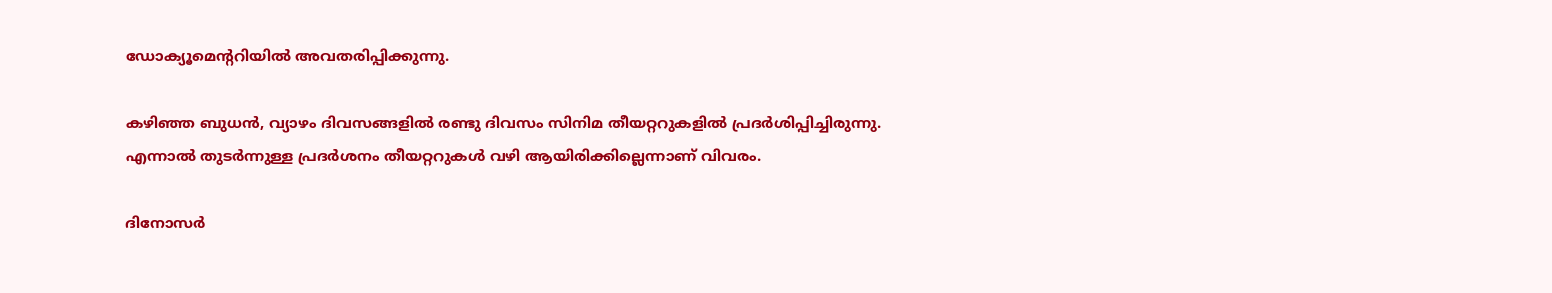ഡോക്യൂമെന്ററിയില്‍ അവതരിപ്പിക്കുന്നു.

കഴിഞ്ഞ ബുധന്‍, വ്യാഴം ദിവസങ്ങളില്‍ രണ്ടു ദിവസം സിനിമ തീയറ്ററുകളില്‍ പ്രദര്‍ശിപ്പിച്ചിരുന്നു. എന്നാല്‍ തുടര്‍ന്നുള്ള പ്രദര്‍ശനം തീയറ്ററുകള്‍ വഴി ആയിരിക്കില്ലെന്നാണ് വിവരം.

ദിനോസര്‍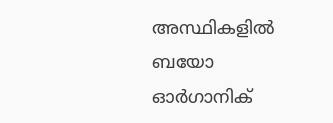അസ്ഥികളില്‍ ബയോ ഓര്‍ഗാനിക്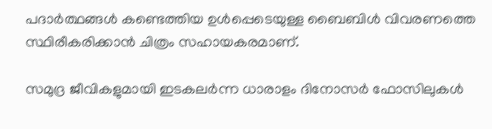പദാര്‍ത്ഥങ്ങള്‍ കണ്ടെത്തിയ ഉള്‍പ്പെടെയുള്ള ബൈബിള്‍ വിവരണത്തെ സ്ഥിരീകരിക്കാന്‍ ചിത്രം സഹായകരമാണ്.

സമുദ്ര ജീവികളുമായി ഇടകലര്‍ന്ന ധാരാളം ദിനോസര്‍ ഫോസിലുകള്‍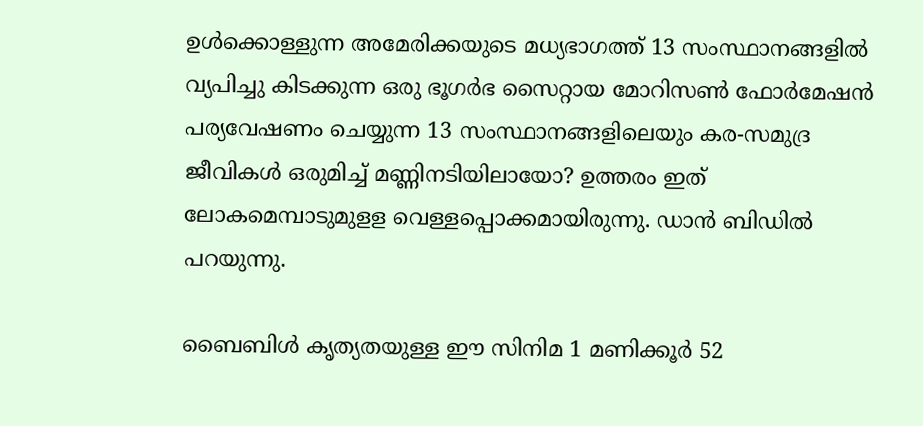ഉള്‍ക്കൊള്ളുന്ന അമേരിക്കയുടെ മധ്യഭാഗത്ത് 13 സംസ്ഥാനങ്ങളില്‍ വ്യപിച്ചു കിടക്കുന്ന ഒരു ഭൂഗര്‍ഭ സൈറ്റായ മോറിസണ്‍ ഫോര്‍മേഷന്‍ പര്യവേഷണം ചെയ്യുന്ന 13 സംസ്ഥാനങ്ങളിലെയും കര-സമുദ്ര ജീവികള്‍ ഒരുമിച്ച് മണ്ണിനടിയിലായോ? ഉത്തരം ഇത് ലോകമെമ്പാടുമുളള വെള്ളപ്പൊക്കമായിരുന്നു. ഡാന്‍ ബിഡില്‍ പറയുന്നു.

ബൈബിള്‍ കൃത്യതയുള്ള ഈ സിനിമ 1 മണിക്കൂര്‍ 52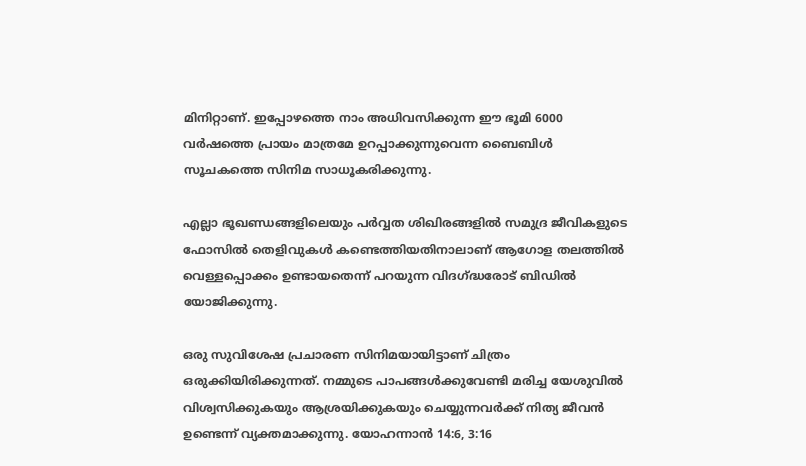മിനിറ്റാണ്. ഇപ്പോഴത്തെ നാം അധിവസിക്കുന്ന ഈ ഭൂമി 6000 വര്‍ഷത്തെ പ്രായം മാത്രമേ ഉറപ്പാക്കുന്നുവെന്ന ബൈബിള്‍ സൂചകത്തെ സിനിമ സാധൂകരിക്കുന്നു.

എല്ലാ ഭൂഖണ്ഡങ്ങളിലെയും പര്‍വ്വത ശിഖിരങ്ങളില്‍ സമുദ്ര ജീവികളുടെ ഫോസില്‍ തെളിവുകള്‍ കണ്ടെത്തിയതിനാലാണ് ആഗോള തലത്തില്‍ വെള്ളപ്പൊക്കം ഉണ്ടായതെന്ന് പറയുന്ന വിദഗ്ദ്ധരോട് ബിഡില്‍ യോജിക്കുന്നു.

ഒരു സുവിശേഷ പ്രചാരണ സിനിമയായിട്ടാണ് ചിത്രം ഒരുക്കിയിരിക്കുന്നത്. നമ്മുടെ പാപങ്ങള്‍ക്കുവേണ്ടി മരിച്ച യേശുവില്‍ വിശ്വസിക്കുകയും ആശ്രയിക്കുകയും ചെയ്യുന്നവര്‍ക്ക് നിത്യ ജീവന്‍ ഉണ്ടെന്ന് വ്യക്തമാക്കുന്നു. യോഹന്നാന്‍ 14:6, 3:16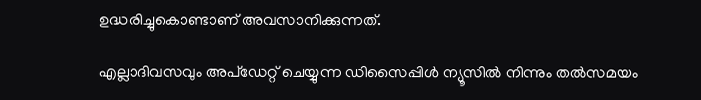ഉദ്ധരിച്ചുകൊണ്ടാണ് അവസാനിക്കുന്നത്.

എല്ലാദിവസവും അപ്ഡേറ്റ് ചെയ്യുന്ന ഡിസൈപ്പിൾ ന്യൂസിൽ നിന്നും തൽസമയം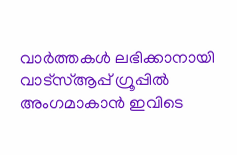വാർത്തകൾ ലഭിക്കാനായി വാട്സ്ആപ്പ് ഗ്രൂപ്പിൽ അംഗമാകാൻ ഇവിടെ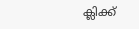ക്ലിക്ക്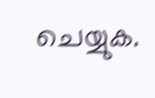ചെയ്യുക.